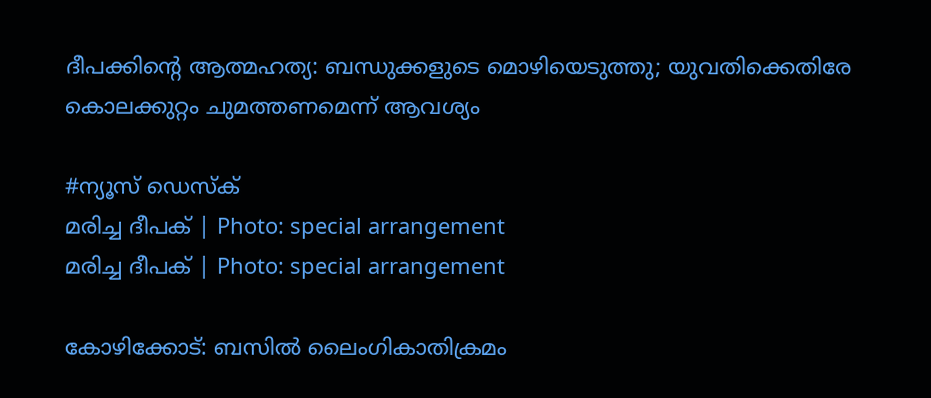ദീപക്കിന്റെ ആത്മഹത്യ: ബന്ധുക്കളുടെ മൊഴിയെടുത്തു; യുവതിക്കെതിരേ കൊലക്കുറ്റം ചുമത്തണമെന്ന് ആവശ്യം

#ന്യൂസ് ഡെസ്‌ക്
മരിച്ച ദീപക് | Photo: special arrangement
മരിച്ച ദീപക് | Photo: special arrangement

കോഴിക്കോട്: ബസിൽ ലൈംഗികാതിക്രമം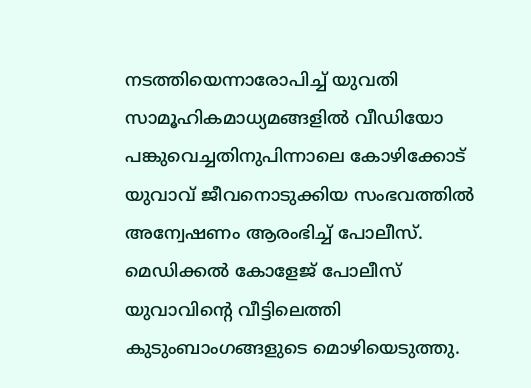നടത്തിയെന്നാരോപിച്ച് യുവതി സാമൂഹികമാധ്യമങ്ങളിൽ വീഡിയോ പങ്കുവെച്ചതിനുപിന്നാലെ കോഴിക്കോട് യുവാവ് ജീവനൊടുക്കിയ സംഭവത്തിൽ അന്വേഷണം ആരംഭിച്ച് പോലീസ്. മെഡിക്കൽ കോളേജ് പോലീസ് യുവാവിന്റെ വീട്ടിലെത്തി കുടുംബാംഗങ്ങളുടെ മൊഴിയെടുത്തു.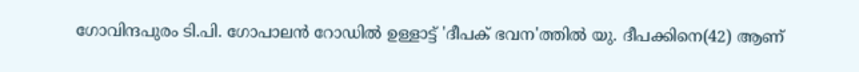ഗോവിന്ദപുരം ടി.പി. ഗോപാലൻ റോഡിൽ ഉള്ളാട്ട് 'ദീപക് ഭവന'ത്തിൽ യു. ദീപക്കിനെ(42) ആണ്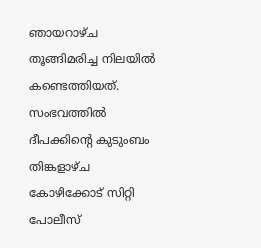ഞായറാഴ്ച തൂങ്ങിമരിച്ച നിലയിൽ കണ്ടെത്തിയത്. സംഭവത്തിൽ ദീപക്കിന്റെ കുടുംബം തിങ്കളാഴ്ച കോഴിക്കോട് സിറ്റി പോലീസ്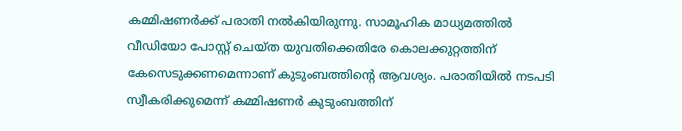കമ്മിഷണർക്ക് പരാതി നൽകിയിരുന്നു. സാമൂഹിക മാധ്യമത്തിൽ വീഡിയോ പോസ്റ്റ് ചെയ്ത യുവതിക്കെതിരേ കൊലക്കുറ്റത്തിന് കേസെടുക്കണമെന്നാണ് കുടുംബത്തിന്റെ ആവശ്യം. പരാതിയിൽ നടപടി സ്വീകരിക്കുമെന്ന് കമ്മിഷണർ കുടുംബത്തിന്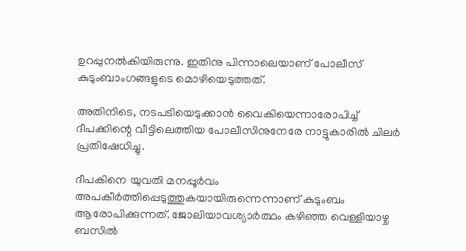ഉറപ്പുനൽകിയിരുന്നു. ഇതിനു പിന്നാലെയാണ് പോലീസ് കുടുംബാംഗങ്ങളുടെ മൊഴിയെടുത്തത്.

അതിനിടെ, നടപടിയെടുക്കാൻ വൈകിയെന്നാരോപിച്ച് ദീപക്കിന്റെ വീട്ടിലെത്തിയ പോലീസിനുനേരേ നാട്ടുകാരിൽ ചിലർ പ്രതിഷേധിച്ചു.

ദീപകിനെ യുവതി മനപ്പൂർവം അപകീർത്തിപ്പെടുത്തുകയായിരുന്നെന്നാണ് കുടുംബം ആരോപിക്കുന്നത്. ജോലിയാവശ്യാർത്ഥം കഴിഞ്ഞ വെള്ളിയാഴ്ച ബസിൽ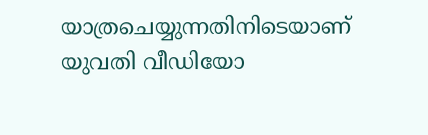യാത്രചെയ്യുന്നതിനിടെയാണ് യുവതി വീഡിയോ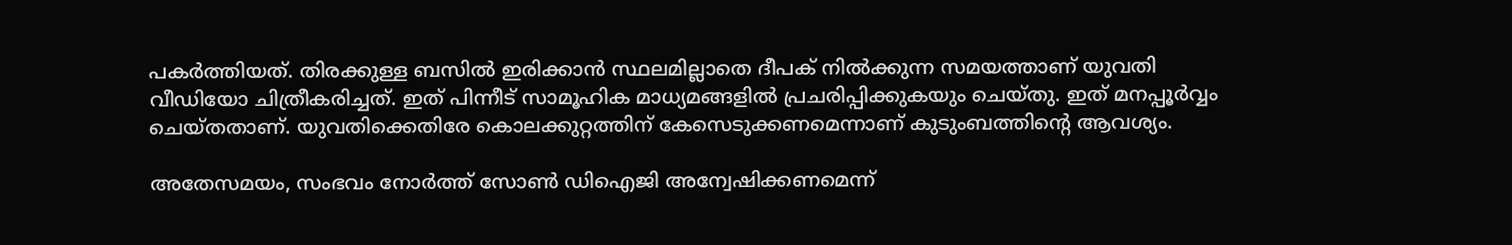പകർത്തിയത്. തിരക്കുള്ള ബസിൽ ഇരിക്കാൻ സ്ഥലമില്ലാതെ ദീപക് നിൽക്കുന്ന സമയത്താണ് യുവതി വീഡിയോ ചിത്രീകരിച്ചത്. ഇത് പിന്നീട് സാമൂഹിക മാധ്യമങ്ങളിൽ പ്രചരിപ്പിക്കുകയും ചെയ്തു. ഇത് മനപ്പൂർവ്വം ചെയ്തതാണ്. യുവതിക്കെതിരേ കൊലക്കുറ്റത്തിന് കേസെടുക്കണമെന്നാണ് കുടുംബത്തിന്റെ ആവശ്യം.

അതേസമയം, സംഭവം നോർത്ത് സോൺ ഡിഐജി അന്വേഷിക്കണമെന്ന്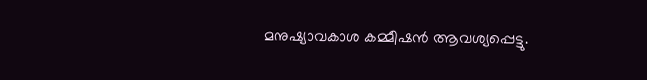മനുഷ്യാവകാശ കമ്മീഷൻ ആവശ്യപ്പെട്ടു.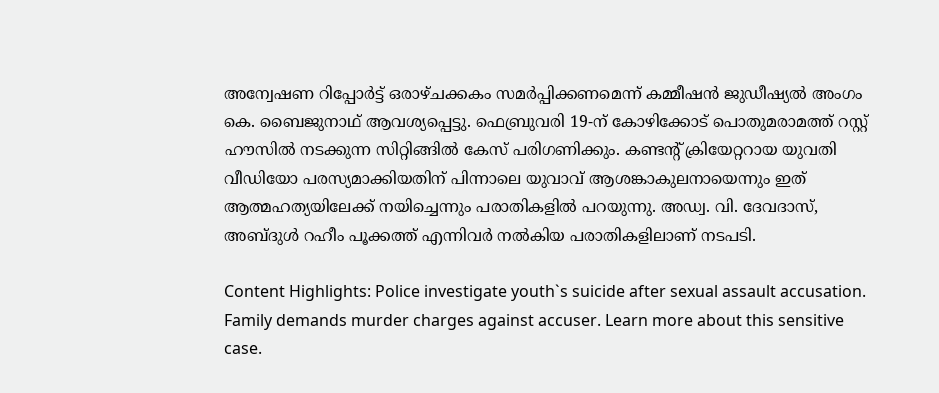അന്വേഷണ റിപ്പോർട്ട് ഒരാഴ്ചക്കകം സമർപ്പിക്കണമെന്ന് കമ്മീഷൻ ജുഡീഷ്യൽ അംഗം കെ. ബൈജുനാഥ് ആവശ്യപ്പെട്ടു. ഫെബ്രുവരി 19-ന് കോഴിക്കോട് പൊതുമരാമത്ത് റസ്റ്റ് ഹൗസിൽ നടക്കുന്ന സിറ്റിങ്ങിൽ കേസ് പരിഗണിക്കും. കണ്ടന്റ് ക്രിയേറ്ററായ യുവതി വീഡിയോ പരസ്യമാക്കിയതിന് പിന്നാലെ യുവാവ് ആശങ്കാകുലനായെന്നും ഇത് ആത്മഹത്യയിലേക്ക് നയിച്ചെന്നും പരാതികളിൽ പറയുന്നു. അഡ്വ. വി. ദേവദാസ്, അബ്ദുൾ റഹീം പൂക്കത്ത് എന്നിവർ നൽകിയ പരാതികളിലാണ് നടപടി.

Content Highlights: Police investigate youth`s suicide after sexual assault accusation. Family demands murder charges against accuser. Learn more about this sensitive case.